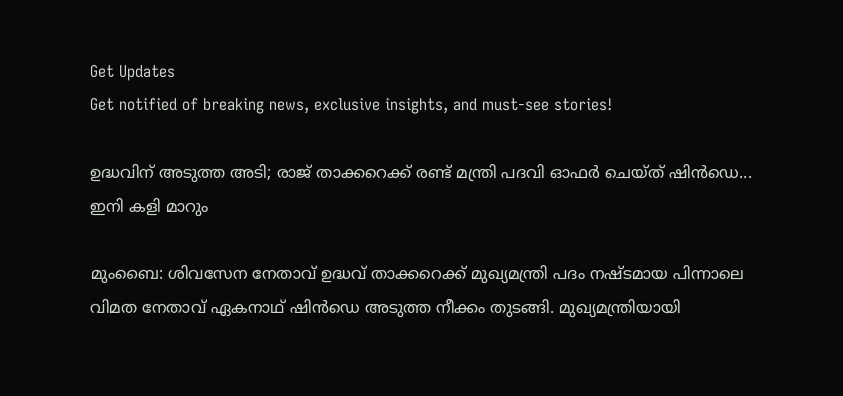Get Updates
Get notified of breaking news, exclusive insights, and must-see stories!

ഉദ്ധവിന് അടുത്ത അടി; രാജ് താക്കറെക്ക് രണ്ട് മന്ത്രി പദവി ഓഫര്‍ ചെയ്ത് ഷിന്‍ഡെ... ഇനി കളി മാറും

മുംബൈ: ശിവസേന നേതാവ് ഉദ്ധവ് താക്കറെക്ക് മുഖ്യമന്ത്രി പദം നഷ്ടമായ പിന്നാലെ വിമത നേതാവ് ഏകനാഥ് ഷിന്‍ഡെ അടുത്ത നീക്കം തുടങ്ങി. മുഖ്യമന്ത്രിയായി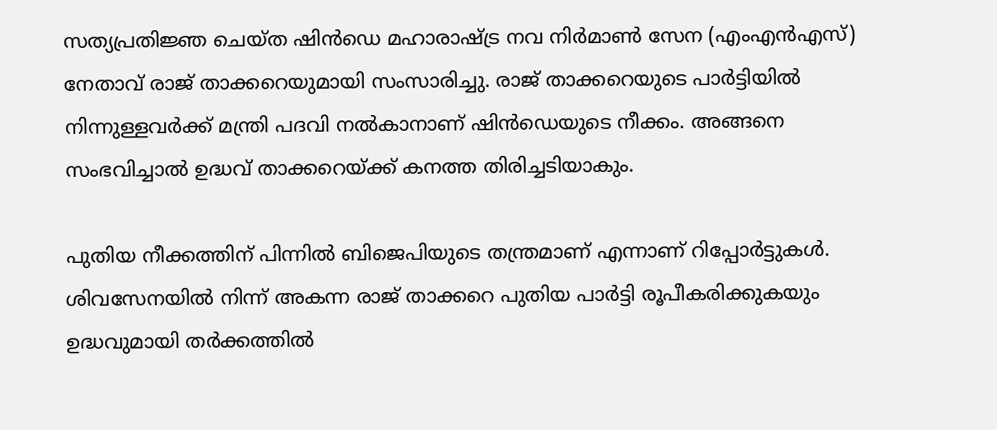സത്യപ്രതിജ്ഞ ചെയ്ത ഷിന്‍ഡെ മഹാരാഷ്ട്ര നവ നിര്‍മാണ്‍ സേന (എംഎന്‍എസ്) നേതാവ് രാജ് താക്കറെയുമായി സംസാരിച്ചു. രാജ് താക്കറെയുടെ പാര്‍ട്ടിയില്‍ നിന്നുള്ളവര്‍ക്ക് മന്ത്രി പദവി നല്‍കാനാണ് ഷിന്‍ഡെയുടെ നീക്കം. അങ്ങനെ സംഭവിച്ചാല്‍ ഉദ്ധവ് താക്കറെയ്ക്ക് കനത്ത തിരിച്ചടിയാകും.

പുതിയ നീക്കത്തിന് പിന്നില്‍ ബിജെപിയുടെ തന്ത്രമാണ് എന്നാണ് റിപ്പോര്‍ട്ടുകള്‍. ശിവസേനയില്‍ നിന്ന് അകന്ന രാജ് താക്കറെ പുതിയ പാര്‍ട്ടി രൂപീകരിക്കുകയും ഉദ്ധവുമായി തര്‍ക്കത്തില്‍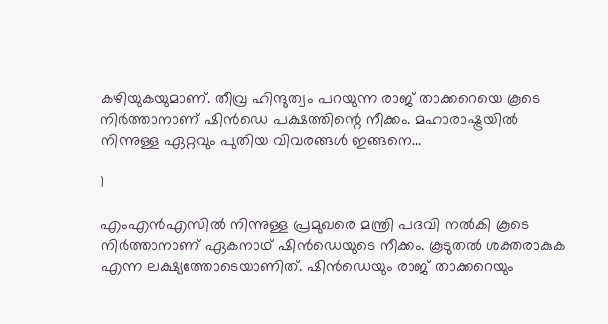കഴിയുകയുമാണ്. തീവ്ര ഹിന്ദുത്വം പറയുന്ന രാജ് താക്കറെയെ കൂടെ നിര്‍ത്താനാണ് ഷിന്‍ഡെ പക്ഷത്തിന്റെ നീക്കം. മഹാരാഷ്ട്രയില്‍ നിന്നുള്ള ഏറ്റവും പുതിയ വിവരങ്ങള്‍ ഇങ്ങനെ...

1

എംഎന്‍എസില്‍ നിന്നുള്ള പ്രമുഖരെ മന്ത്രി പദവി നല്‍കി കൂടെ നിര്‍ത്താനാണ് ഏകനാഥ് ഷിന്‍ഡെയുടെ നീക്കം. കൂടുതല്‍ ശക്തരാകുക എന്ന ലക്ഷ്യത്തോടെയാണിത്. ഷിന്‍ഡെയും രാജ് താക്കറെയും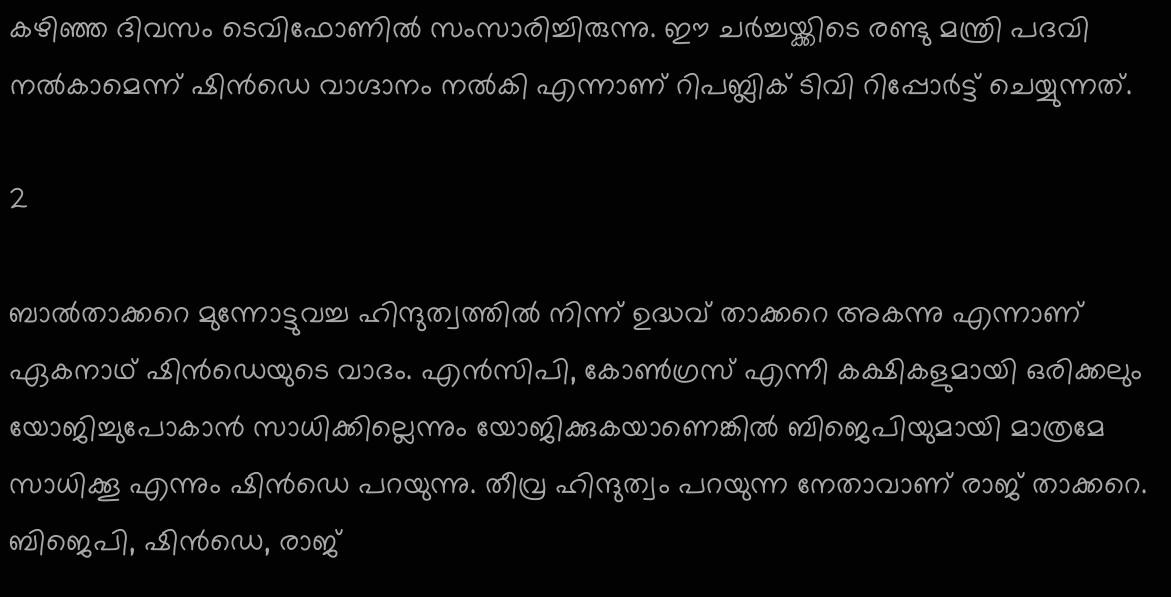കഴിഞ്ഞ ദിവസം ടെവിഫോണില്‍ സംസാരിച്ചിരുന്നു. ഈ ചര്‍ച്ചയ്ക്കിടെ രണ്ടു മന്ത്രി പദവി നല്‍കാമെന്ന് ഷിന്‍ഡെ വാഗ്ദാനം നല്‍കി എന്നാണ് റിപബ്ലിക് ടിവി റിപ്പോര്‍ട്ട് ചെയ്യുന്നത്.

2

ബാല്‍താക്കറെ മുന്നോട്ടുവച്ച ഹിന്ദുത്വത്തില്‍ നിന്ന് ഉദ്ധവ് താക്കറെ അകന്നു എന്നാണ് ഏകനാഥ് ഷിന്‍ഡെയുടെ വാദം. എന്‍സിപി, കോണ്‍ഗ്രസ് എന്നീ കക്ഷികളുമായി ഒരിക്കലും യോജിച്ചുപോകാന്‍ സാധിക്കില്ലെന്നും യോജിക്കുകയാണെങ്കില്‍ ബിജെപിയുമായി മാത്രമേ സാധിക്കൂ എന്നും ഷിന്‍ഡെ പറയുന്നു. തീവ്ര ഹിന്ദുത്വം പറയുന്ന നേതാവാണ് രാജ് താക്കറെ. ബിജെപി, ഷിന്‍ഡെ, രാജ്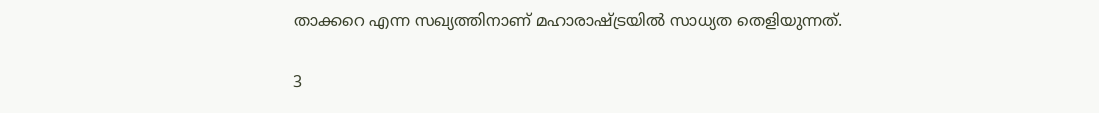താക്കറെ എന്ന സഖ്യത്തിനാണ് മഹാരാഷ്ട്രയില്‍ സാധ്യത തെളിയുന്നത്.

3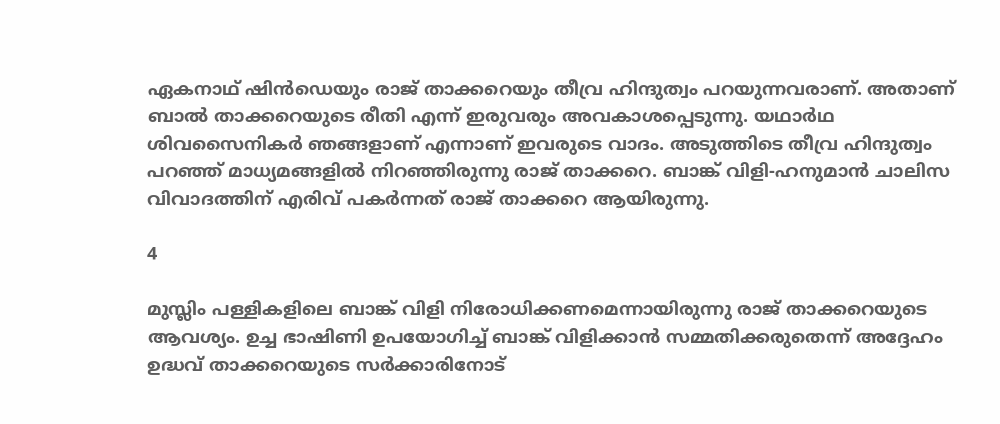ഏകനാഥ് ഷിന്‍ഡെയും രാജ് താക്കറെയും തീവ്ര ഹിന്ദുത്വം പറയുന്നവരാണ്. അതാണ് ബാല്‍ താക്കറെയുടെ രീതി എന്ന് ഇരുവരും അവകാശപ്പെടുന്നു. യഥാര്‍ഥ ശിവസൈനികര്‍ ഞങ്ങളാണ് എന്നാണ് ഇവരുടെ വാദം. അടുത്തിടെ തീവ്ര ഹിന്ദുത്വം പറഞ്ഞ് മാധ്യമങ്ങളില്‍ നിറഞ്ഞിരുന്നു രാജ് താക്കറെ. ബാങ്ക് വിളി-ഹനുമാന്‍ ചാലിസ വിവാദത്തിന് എരിവ് പകര്‍ന്നത് രാജ് താക്കറെ ആയിരുന്നു.

4

മുസ്ലിം പള്ളികളിലെ ബാങ്ക് വിളി നിരോധിക്കണമെന്നായിരുന്നു രാജ് താക്കറെയുടെ ആവശ്യം. ഉച്ച ഭാഷിണി ഉപയോഗിച്ച് ബാങ്ക് വിളിക്കാന്‍ സമ്മതിക്കരുതെന്ന് അദ്ദേഹം ഉദ്ധവ് താക്കറെയുടെ സര്‍ക്കാരിനോട്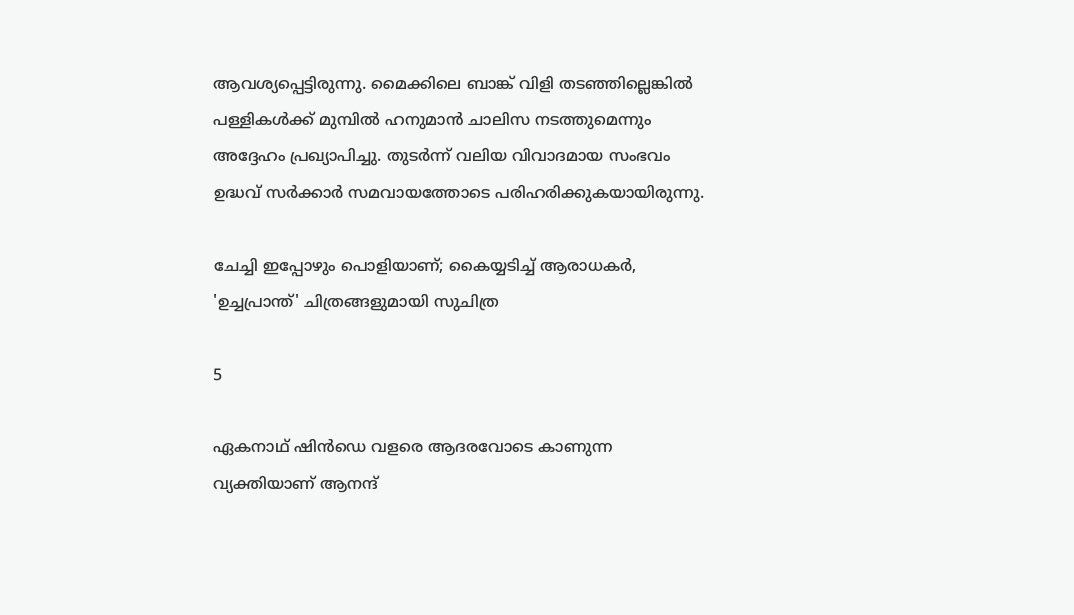ആവശ്യപ്പെട്ടിരുന്നു. മൈക്കിലെ ബാങ്ക് വിളി തടഞ്ഞില്ലെങ്കില്‍ പള്ളികള്‍ക്ക് മുമ്പില്‍ ഹനുമാന്‍ ചാലിസ നടത്തുമെന്നും അദ്ദേഹം പ്രഖ്യാപിച്ചു. തുടര്‍ന്ന് വലിയ വിവാദമായ സംഭവം ഉദ്ധവ് സര്‍ക്കാര്‍ സമവായത്തോടെ പരിഹരിക്കുകയായിരുന്നു.

ചേച്ചി ഇപ്പോഴും പൊളിയാണ്; കൈയ്യടിച്ച് ആരാധകര്‍, 'ഉച്ചപ്രാന്ത്' ചിത്രങ്ങളുമായി സുചിത്ര

5

ഏകനാഥ് ഷിന്‍ഡെ വളരെ ആദരവോടെ കാണുന്ന വ്യക്തിയാണ് ആനന്ദ്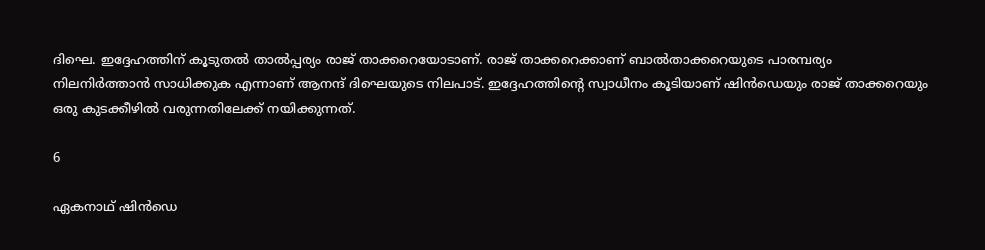ദിഘെ. ഇദ്ദേഹത്തിന് കൂടുതല്‍ താല്‍പ്പര്യം രാജ് താക്കറെയോടാണ്. രാജ് താക്കറെക്കാണ് ബാല്‍താക്കറെയുടെ പാരമ്പര്യം നിലനിര്‍ത്താന്‍ സാധിക്കുക എന്നാണ് ആനന്ദ് ദിഘെയുടെ നിലപാട്. ഇദ്ദേഹത്തിന്റെ സ്വാധീനം കൂടിയാണ് ഷിന്‍ഡെയും രാജ് താക്കറെയും ഒരു കുടക്കീഴില്‍ വരുന്നതിലേക്ക് നയിക്കുന്നത്.

6

ഏകനാഥ് ഷിന്‍ഡെ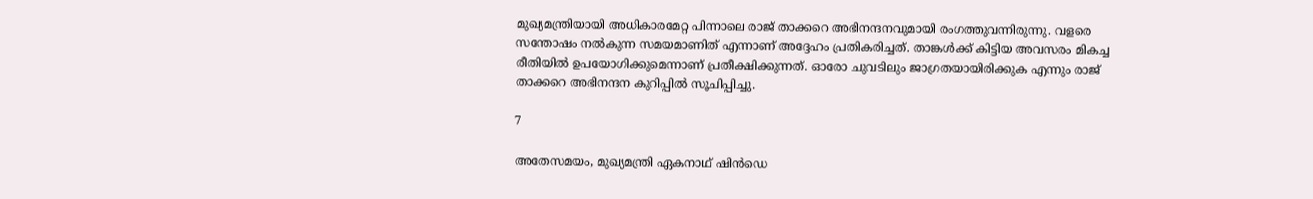മുഖ്യമന്ത്രിയായി അധികാരമേറ്റ പിന്നാലെ രാജ് താക്കറെ അഭിനന്ദനവുമായി രംഗത്തുവന്നിരുന്നു. വളരെ സന്തോഷം നല്‍കുന്ന സമയമാണിത് എന്നാണ് അദ്ദേഹം പ്രതികരിച്ചത്. താങ്കള്‍ക്ക് കിട്ടിയ അവസരം മികച്ച രീതിയില്‍ ഉപയോഗിക്കുമെന്നാണ് പ്രതീക്ഷിക്കുന്നത്. ഓരോ ചുവടിലും ജാഗ്രതയായിരിക്കുക എന്നും രാജ് താക്കറെ അഭിനന്ദന കുറിപ്പില്‍ സൂചിപ്പിച്ചു.

7

അതേസമയം, മുഖ്യമന്ത്രി ഏകനാഥ് ഷിന്‍ഡെ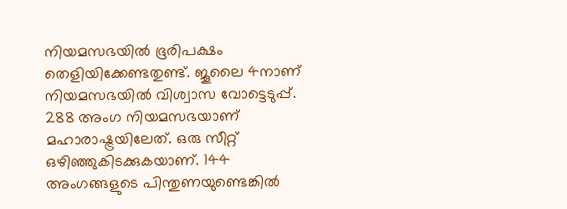നിയമസഭയില്‍ ഭൂരിപക്ഷം തെളിയിക്കേണ്ടതുണ്ട്. ജൂലൈ 4നാണ് നിയമസഭയില്‍ വിശ്വാസ വോട്ടെടുപ്പ്. 288 അംഗ നിയമസഭയാണ് മഹാരാഷ്ട്രയിലേത്. ഒരു സീറ്റ് ഒഴിഞ്ഞുകിടക്കുകയാണ്. 144 അംഗങ്ങളുടെ പിന്തുണയുണ്ടെങ്കില്‍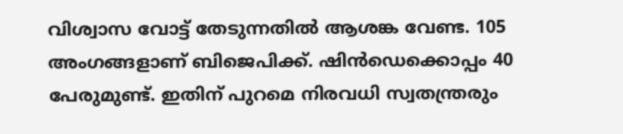വിശ്വാസ വോട്ട് തേടുന്നതില്‍ ആശങ്ക വേണ്ട. 105 അംഗങ്ങളാണ് ബിജെപിക്ക്. ഷിന്‍ഡെക്കൊപ്പം 40 പേരുമുണ്ട്. ഇതിന് പുറമെ നിരവധി സ്വതന്ത്രരും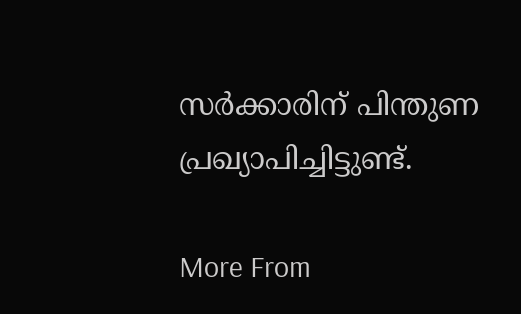സര്‍ക്കാരിന് പിന്തുണ പ്രഖ്യാപിച്ചിട്ടുണ്ട്.

More From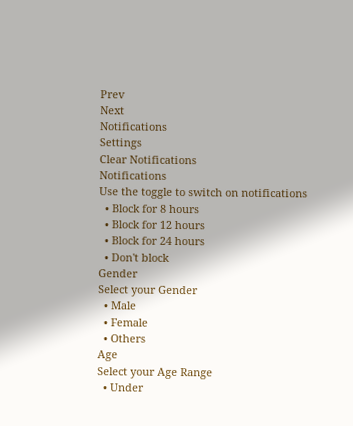Prev
Next
Notifications
Settings
Clear Notifications
Notifications
Use the toggle to switch on notifications
  • Block for 8 hours
  • Block for 12 hours
  • Block for 24 hours
  • Don't block
Gender
Select your Gender
  • Male
  • Female
  • Others
Age
Select your Age Range
  • Under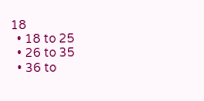18
  • 18 to 25
  • 26 to 35
  • 36 to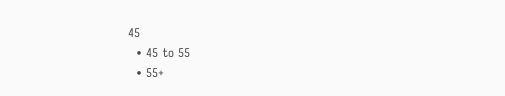45
  • 45 to 55
  • 55+